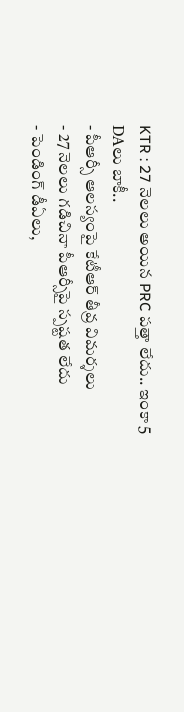KTR : 27 నెలలు అయిన PRC పత్తా లేదు.. ఇంకా 5 DAలు బాకీ..
- పీఆర్సీ ఆలస్యంపై కేటీఆర్ తీవ్ర విమర్శలు
- 27 నెలలు గడిచినా పీఆర్సీపై స్పష్టత లేదు
- పెండింగ్ డీఏలు,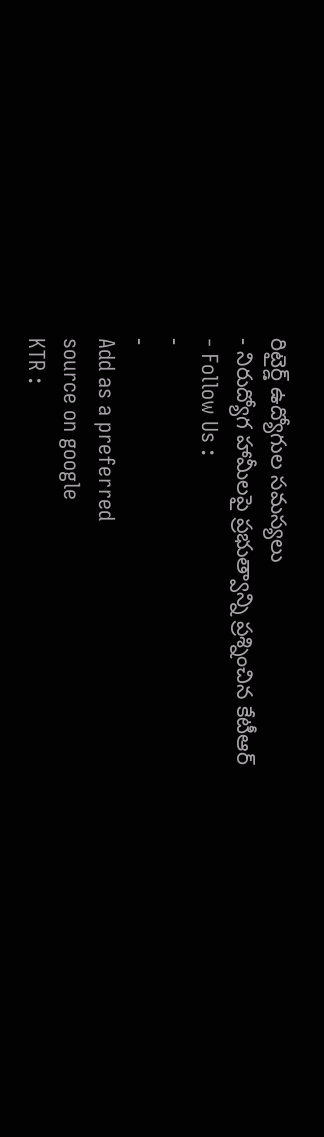రిటైర్డ్ ఉద్యోగుల సమస్యలు
- నిరుద్యోగ హామీలపై ప్రభుత్వాన్ని ప్రశ్నించిన కేటీఆర్
- Follow Us :
-
-
Add as a preferred
source on google
KTR :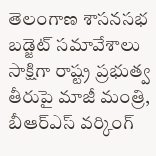తెలంగాణ శాసనసభ బడ్జెట్ సమావేశాలు సాక్షిగా రాష్ట్ర ప్రభుత్వ తీరుపై మాజీ మంత్రి, బీఆర్ఎస్ వర్కింగ్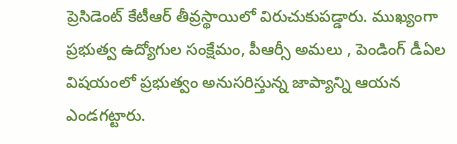ప్రెసిడెంట్ కేటీఆర్ తీవ్రస్థాయిలో విరుచుకుపడ్డారు. ముఖ్యంగా ప్రభుత్వ ఉద్యోగుల సంక్షేమం, పీఆర్సీ అమలు , పెండింగ్ డీఏల విషయంలో ప్రభుత్వం అనుసరిస్తున్న జాప్యాన్ని ఆయన ఎండగట్టారు.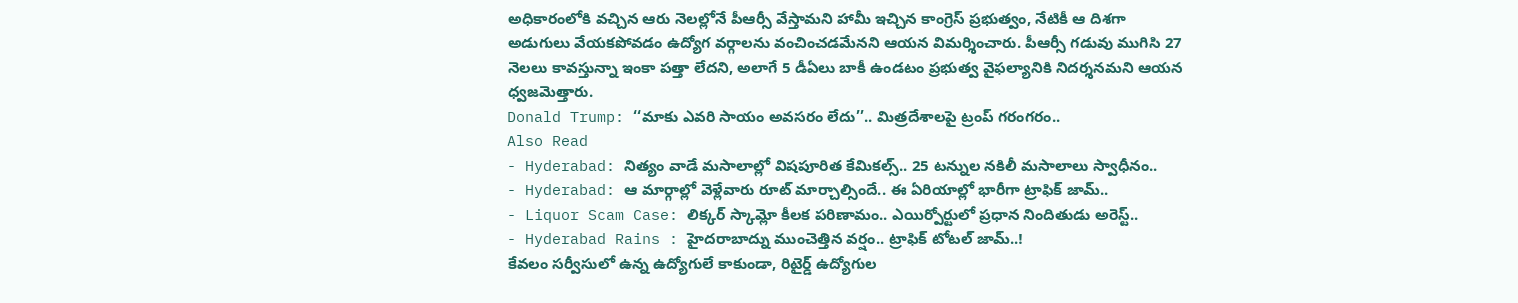అధికారంలోకి వచ్చిన ఆరు నెలల్లోనే పీఆర్సీ వేస్తామని హామీ ఇచ్చిన కాంగ్రెస్ ప్రభుత్వం, నేటికీ ఆ దిశగా అడుగులు వేయకపోవడం ఉద్యోగ వర్గాలను వంచించడమేనని ఆయన విమర్శించారు. పీఆర్సీ గడువు ముగిసి 27 నెలలు కావస్తున్నా ఇంకా పత్తా లేదని, అలాగే 5 డీఏలు బాకీ ఉండటం ప్రభుత్వ వైఫల్యానికి నిదర్శనమని ఆయన ధ్వజమెత్తారు.
Donald Trump: ‘‘మాకు ఎవరి సాయం అవసరం లేదు’’.. మిత్రదేశాలపై ట్రంప్ గరంగరం..
Also Read
- Hyderabad: నిత్యం వాడే మసాలాల్లో విషపూరిత కేమికల్స్.. 25 టన్నుల నకిలీ మసాలాలు స్వాధీనం..
- Hyderabad: ఆ మార్గాల్లో వెళ్లేవారు రూట్ మార్చాల్సిందే.. ఈ ఏరియాల్లో భారీగా ట్రాఫిక్ జామ్..
- Liquor Scam Case: లిక్కర్ స్కామ్లో కీలక పరిణామం.. ఎయిర్పోర్టులో ప్రధాన నిందితుడు అరెస్ట్..
- Hyderabad Rains : హైదరాబాద్ను ముంచెత్తిన వర్షం.. ట్రాఫిక్ టోటల్ జామ్..!
కేవలం సర్వీసులో ఉన్న ఉద్యోగులే కాకుండా, రిటైర్డ్ ఉద్యోగుల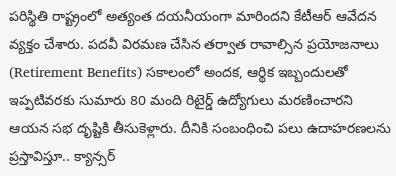పరిస్థితి రాష్ట్రంలో అత్యంత దయనీయంగా మారిందని కేటీఆర్ ఆవేదన వ్యక్తం చేశారు. పదవీ విరమణ చేసిన తర్వాత రావాల్సిన ప్రయోజనాలు (Retirement Benefits) సకాలంలో అందక, ఆర్థిక ఇబ్బందులతో ఇప్పటివరకు సుమారు 80 మంది రిటైర్డ్ ఉద్యోగులు మరణించారని ఆయన సభ దృష్టికి తీసుకెళ్లారు. దీనికి సంబంధించి పలు ఉదాహరణలను ప్రస్తావిస్తూ.. క్యాన్సర్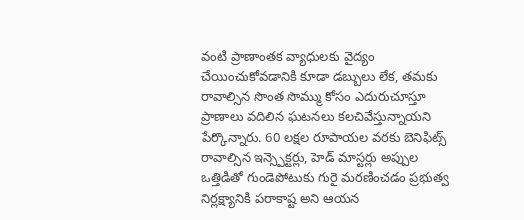వంటి ప్రాణాంతక వ్యాధులకు వైద్యం చేయించుకోవడానికి కూడా డబ్బులు లేక, తమకు రావాల్సిన సొంత సొమ్ము కోసం ఎదురుచూస్తూ ప్రాణాలు వదిలిన ఘటనలు కలచివేస్తున్నాయని పేర్కొన్నారు. 60 లక్షల రూపాయల వరకు బెనిఫిట్స్ రావాల్సిన ఇన్స్పెక్టర్లు, హెడ్ మాస్టర్లు అప్పుల ఒత్తిడితో గుండెపోటుకు గురై మరణించడం ప్రభుత్వ నిర్లక్ష్యానికి పరాకాష్ట అని ఆయన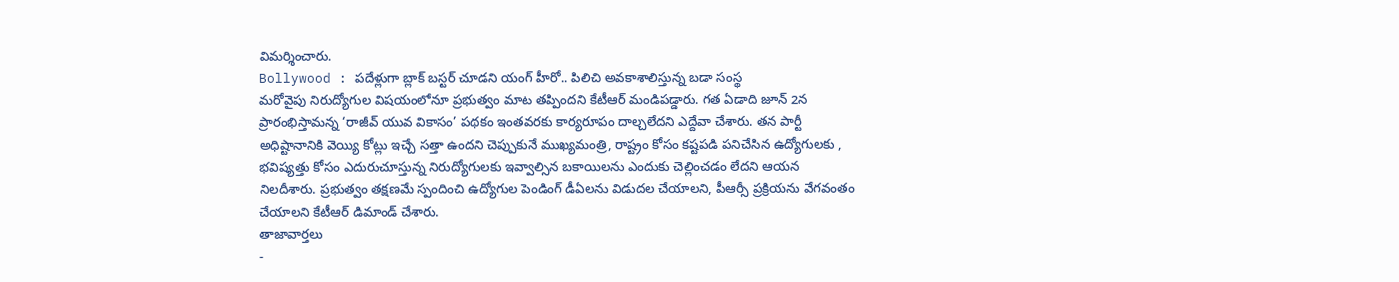విమర్శించారు.
Bollywood : పదేళ్లుగా బ్లాక్ బస్టర్ చూడని యంగ్ హీరో.. పిలిచి అవకాశాలిస్తున్న బడా సంస్థ
మరోవైపు నిరుద్యోగుల విషయంలోనూ ప్రభుత్వం మాట తప్పిందని కేటీఆర్ మండిపడ్డారు. గత ఏడాది జూన్ 2న ప్రారంభిస్తామన్న ‘రాజీవ్ యువ వికాసం’ పథకం ఇంతవరకు కార్యరూపం దాల్చలేదని ఎద్దేవా చేశారు. తన పార్టీ అధిష్టానానికి వెయ్యి కోట్లు ఇచ్చే సత్తా ఉందని చెప్పుకునే ముఖ్యమంత్రి, రాష్ట్రం కోసం కష్టపడి పనిచేసిన ఉద్యోగులకు , భవిష్యత్తు కోసం ఎదురుచూస్తున్న నిరుద్యోగులకు ఇవ్వాల్సిన బకాయిలను ఎందుకు చెల్లించడం లేదని ఆయన నిలదీశారు. ప్రభుత్వం తక్షణమే స్పందించి ఉద్యోగుల పెండింగ్ డీఏలను విడుదల చేయాలని, పీఆర్సీ ప్రక్రియను వేగవంతం చేయాలని కేటీఆర్ డిమాండ్ చేశారు.
తాజావార్తలు
-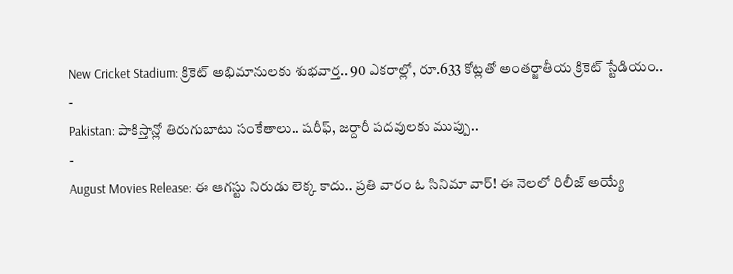New Cricket Stadium: క్రికెట్ అభిమానులకు శుభవార్త.. 90 ఎకరాల్లో, రూ.633 కోట్లతో అంతర్జాతీయ క్రికెట్ స్టేడియం..
-
Pakistan: పాకిస్తాన్లో తిరుగుబాటు సంకేతాలు.. షరీఫ్, జర్దారీ పదవులకు ముప్పు..
-
August Movies Release: ఈ ఆగస్టు నిరుడు లెక్క కాదు.. ప్రతి వారం ఓ సినిమా వార్! ఈ నెలలో రిలీజ్ అయ్యే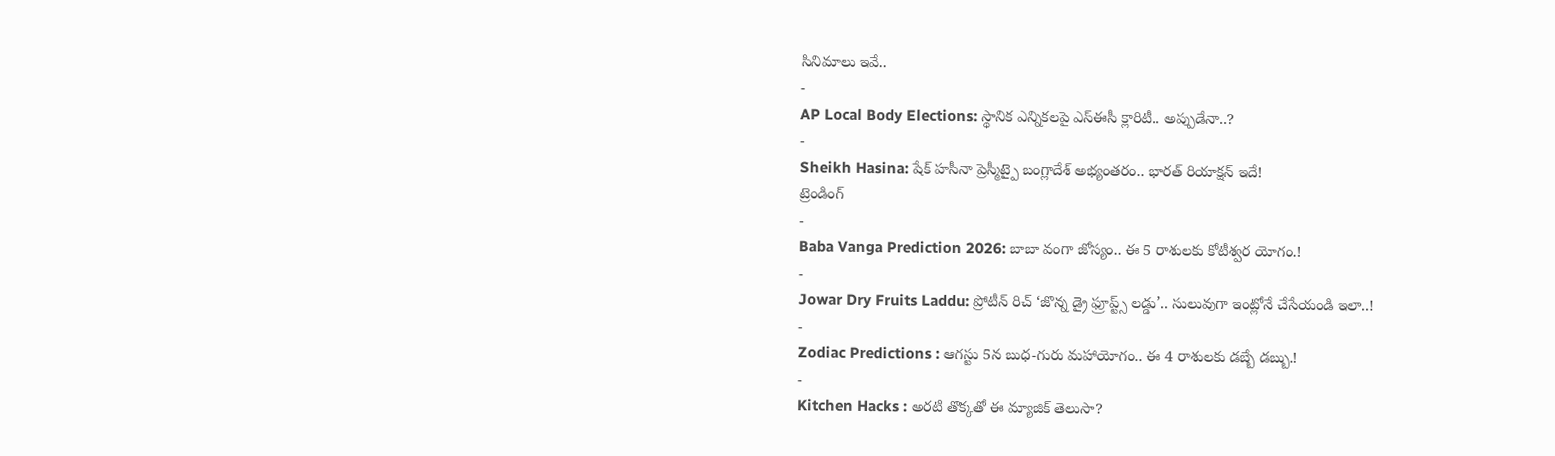సినిమాలు ఇవే..
-
AP Local Body Elections: స్థానిక ఎన్నికలపై ఎస్ఈసీ క్లారిటీ.. అప్పుడేనా..?
-
Sheikh Hasina: షేక్ హసీనా ప్రెస్మీట్పై బంగ్లాదేశ్ అభ్యంతరం.. భారత్ రియాక్షన్ ఇదే!
ట్రెండింగ్
-
Baba Vanga Prediction 2026: బాబా వంగా జోస్యం.. ఈ 5 రాశులకు కోటీశ్వర యోగం.!
-
Jowar Dry Fruits Laddu: ప్రోటీన్ రిచ్ ‘జొన్న డ్రై ఫ్రూప్ట్స్ లడ్డు’.. సులువుగా ఇంట్లోనే చేసేయండి ఇలా..!
-
Zodiac Predictions : ఆగస్టు 5న బుధ-గురు మహాయోగం.. ఈ 4 రాశులకు డబ్బే డబ్బు.!
-
Kitchen Hacks : అరటి తొక్కతో ఈ మ్యాజిక్ తెలుసా?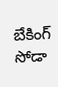బేకింగ్ సోడా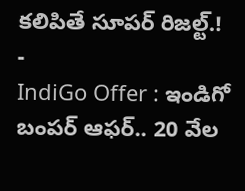కలిపితే సూపర్ రిజల్ట్.!
-
IndiGo Offer : ఇండిగో బంపర్ ఆఫర్.. 20 వేల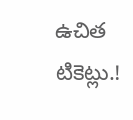ఉచిత టికెట్లు.!